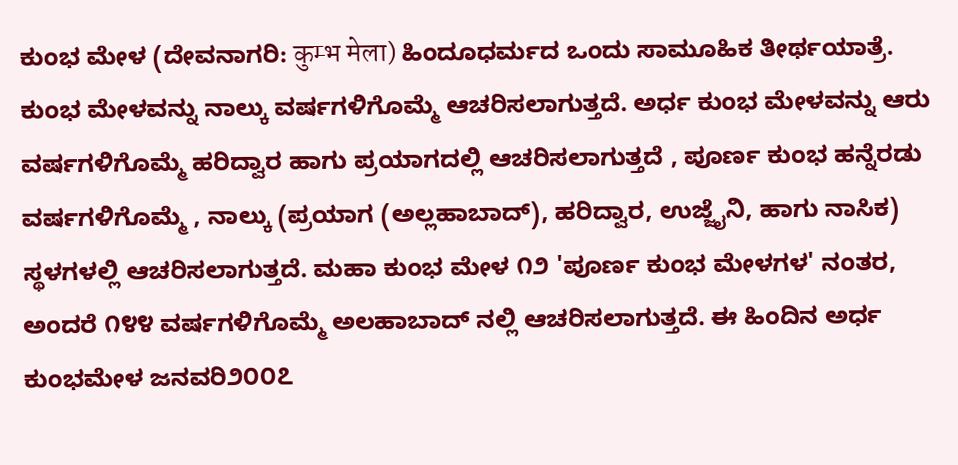ಕುಂಭ ಮೇಳ (ದೇವನಾಗರಿ: कुम्भ मेला) ಹಿಂದೂಧರ್ಮದ ಒಂದು ಸಾಮೂಹಿಕ ತೀರ್ಥಯಾತ್ರೆ. ಕುಂಭ ಮೇಳವನ್ನು ನಾಲ್ಕು ವರ್ಷಗಳಿಗೊಮ್ಮೆ ಆಚರಿಸಲಾಗುತ್ತದೆ. ಅರ್ಧ ಕುಂಭ ಮೇಳವನ್ನು ಆರು ವರ್ಷಗಳಿಗೊಮ್ಮೆ ಹರಿದ್ವಾರ ಹಾಗು ಪ್ರಯಾಗದಲ್ಲಿ ಆಚರಿಸಲಾಗುತ್ತದೆ , ಪೂರ್ಣ ಕುಂಭ ಹನ್ನೆರಡು ವರ್ಷಗಳಿಗೊಮ್ಮೆ , ನಾಲ್ಕು (ಪ್ರಯಾಗ (ಅಲ್ಲಹಾಬಾದ್), ಹರಿದ್ವಾರ, ಉಜ್ಜೈನಿ, ಹಾಗು ನಾಸಿಕ) ಸ್ಥಳಗಳಲ್ಲಿ ಆಚರಿಸಲಾಗುತ್ತದೆ. ಮಹಾ ಕುಂಭ ಮೇಳ ೧೨ 'ಪೂರ್ಣ ಕುಂಭ ಮೇಳಗಳ' ನಂತರ, ಅಂದರೆ ೧೪೪ ವರ್ಷಗಳಿಗೊಮ್ಮೆ ಅಲಹಾಬಾದ್ ನಲ್ಲಿ ಆಚರಿಸಲಾಗುತ್ತದೆ. ಈ ಹಿಂದಿನ ಅರ್ಧ ಕುಂಭಮೇಳ ಜನವರಿ೨೦೦೭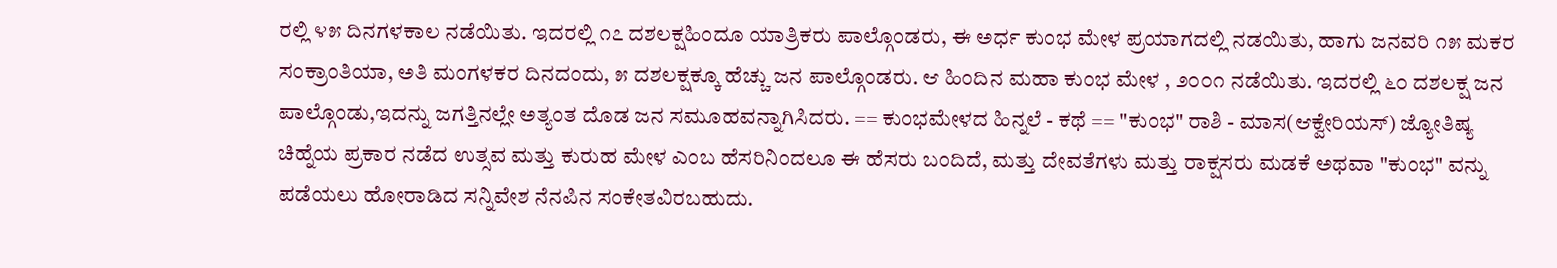ರಲ್ಲಿ ೪೫ ದಿನಗಳಕಾಲ ನಡೆಯಿತು. ಇದರಲ್ಲಿ ೧೭ ದಶಲಕ್ಷಹಿಂದೂ ಯಾತ್ರಿಕರು ಪಾಲ್ಗೊಂಡರು, ಈ ಅರ್ಧ ಕುಂಭ ಮೇಳ ಪ್ರಯಾಗದಲ್ಲಿ ನಡಯಿತು, ಹಾಗು ಜನವರಿ ೧೫ ಮಕರ ಸಂಕ್ರಾಂತಿಯಾ, ಅತಿ ಮಂಗಳಕರ ದಿನದಂದು, ೫ ದಶಲಕ್ಷಕ್ಕೂ ಹೆಚ್ಚು ಜನ ಪಾಲ್ಗೊಂಡರು. ಆ ಹಿಂದಿನ ಮಹಾ ಕುಂಭ ಮೇಳ , ೨೦೦೧ ನಡೆಯಿತು. ಇದರಲ್ಲಿ ೬೦ ದಶಲಕ್ಷ ಜನ ಪಾಲ್ಗೊಂಡು,ಇದನ್ನು ಜಗತ್ತಿನಲ್ಲೇ ಅತ್ಯಂತ ದೊಡ ಜನ ಸಮೂಹವನ್ನಾಗಿಸಿದರು. == ಕುಂಭಮೇಳದ ಹಿನ್ನಲೆ - ಕಥೆ == "ಕುಂಭ" ರಾಶಿ - ಮಾಸ(ಆಕ್ವೇರಿಯಸ್) ಜ್ಯೋತಿಷ್ಯ ಚಿಹ್ನೆಯ ಪ್ರಕಾರ ನಡೆದ ಉತ್ಸವ ಮತ್ತು ಕುರುಹ ಮೇಳ ಎಂಬ ಹೆಸರಿನಿಂದಲೂ ಈ ಹೆಸರು ಬಂದಿದೆ, ಮತ್ತು ದೇವತೆಗಳು ಮತ್ತು ರಾಕ್ಷಸರು ಮಡಕೆ ಅಥವಾ "ಕುಂಭ" ವನ್ನು ಪಡೆಯಲು ಹೋರಾಡಿದ ಸನ್ನಿವೇಶ ನೆನಪಿನ ಸಂಕೇತವಿರಬಹುದು.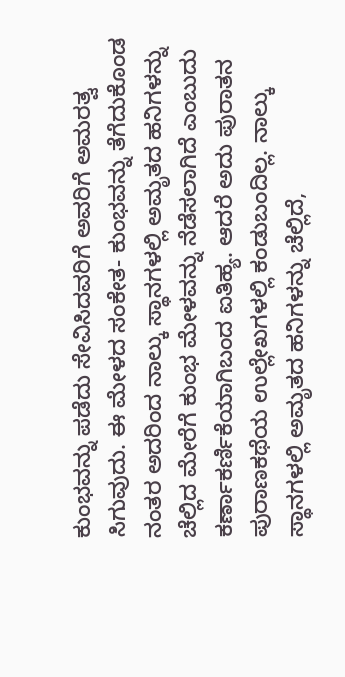ಕುಂಭವನ್ನು ಪಡೆದು ಸೇವಿಸಿದವರಿಗೆ ಅವರಿಗೆ ಅಮರತ್ವ ಸಿಗುವುದು. ಈ ಮೇಳದ ಸಂಕೇತ- ಕುಂಭವನ್ನು ತೆಗೆದುಕೊಂಡ ನಂತರ ಅದರಿಂದ ನಾಲ್ಕು ಸ್ಥಾನಗಳಲ್ಲಿ ಅಮೃತದ ಹನಿಗಳನ್ನು ಚೆಲ್ಲಿದ ಮೇರೆಗೆ ಕುಂಭ ಮೇಳವನ್ನು ನೆಡೆಸಲಾಗಿದೆ ಎಂಬುದು ಕರ್ಣಾಕರ್ಣಿಕೆಯಾಗಿಬಂದ ಐತಿಹ್ಯ. ಆದರೆ ಅದು ಪುರಾತನ ಪುರಾಣಕಥೆಯ ಉಲ್ಲೇಖಗಳಲ್ಲಿ ಕಂಡುಬಂದಿಲ್ಲ. ನಾಲ್ಕು ಸ್ಥಾನಗಳಲ್ಲಿ ಅಮೃತದ ಹನಿಗಳನ್ನು ಚೆಲ್ಲಿದೆ,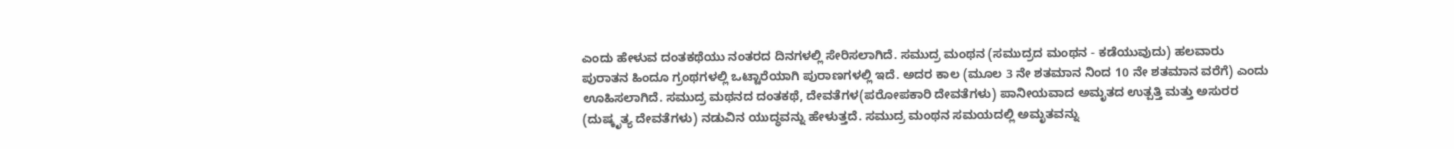ಎಂದು ಹೇಳುವ ದಂತಕಥೆಯು ನಂತರದ ದಿನಗಳಲ್ಲಿ ಸೇರಿಸಲಾಗಿದೆ. ಸಮುದ್ರ ಮಂಥನ (ಸಮುದ್ರದ ಮಂಥನ - ಕಡೆಯುವುದು) ಹಲವಾರು ಪುರಾತನ ಹಿಂದೂ ಗ್ರಂಥಗಳಲ್ಲಿ ಒಟ್ಟಾರೆಯಾಗಿ ಪುರಾಣಗಳಲ್ಲಿ ಇದೆ. ಅದರ ಕಾಲ (ಮೂಲ 3 ನೇ ಶತಮಾನ ನಿಂದ 10 ನೇ ಶತಮಾನ ವರೆಗೆ) ಎಂದು ಊಹಿಸಲಾಗಿದೆ. ಸಮುದ್ರ ಮಥನದ ದಂತಕಥೆ, ದೇವತೆಗಳ(ಪರೋಪಕಾರಿ ದೇವತೆಗಳು) ಪಾನೀಯವಾದ ಅಮೃತದ ಉತ್ಪತ್ತಿ ಮತ್ತು ಅಸುರರ (ದುಷ್ಕೃತ್ಯ ದೇವತೆಗಳು) ನಡುವಿನ ಯುದ್ಧವನ್ನು ಹೇಳುತ್ತದೆ. ಸಮುದ್ರ ಮಂಥನ ಸಮಯದಲ್ಲಿ ಅಮೃತವನ್ನು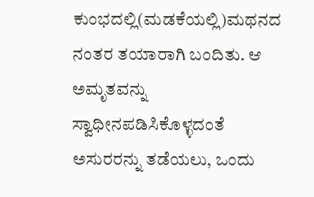ಕುಂಭದಲ್ಲಿ(ಮಡಕೆಯಲ್ಲಿ)ಮಥನದ ನಂತರ ತಯಾರಾಗಿ ಬಂದಿತು. ಆ ಅಮೃತವನ್ನು ಸ್ವಾಧೀನಪಡಿಸಿಕೊಳ್ಳದಂತೆ ಅಸುರರನ್ನು ತಡೆಯಲು, ಒಂದು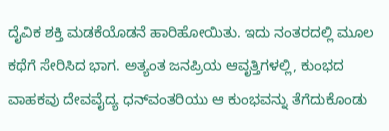ದೈವಿಕ ಶಕ್ತಿ ಮಡಕೆಯೊಡನೆ ಹಾರಿಹೋಯಿತು. ಇದು ನಂತರದಲ್ಲಿ ಮೂಲ ಕಥೆಗೆ ಸೇರಿಸಿದ ಭಾಗ. ಅತ್ಯಂತ ಜನಪ್ರಿಯ ಆವೃತ್ತಿಗಳಲ್ಲಿ, ಕುಂಭದ ವಾಹಕವು ದೇವವೈದ್ಯ ಧನ್‍ವಂತರಿಯು ಆ ಕುಂಭವನ್ನು ತೆಗೆದುಕೊಂಡು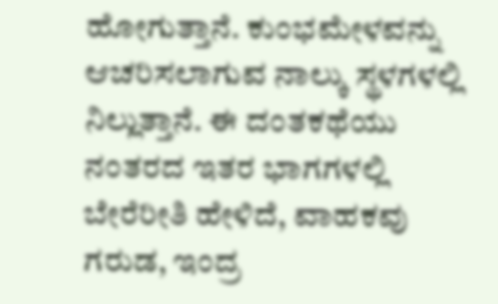ಹೋಗುತ್ತಾನೆ. ಕುಂಭಮೇಳವನ್ನು ಆಚರಿಸಲಾಗುವ ನಾಲ್ಕು ಸ್ಥಳಗಳಲ್ಲಿ ನಿಲ್ಲುತ್ತಾನೆ. ಈ ದಂತಕಥೆಯು ನಂತರದ ಇತರ ಭಾಗಗಳಲ್ಲಿ ಬೇರೆರೀತಿ ಹೇಳಿದೆ, ವಾಹಕವು ಗರುಡ, ಇಂದ್ರ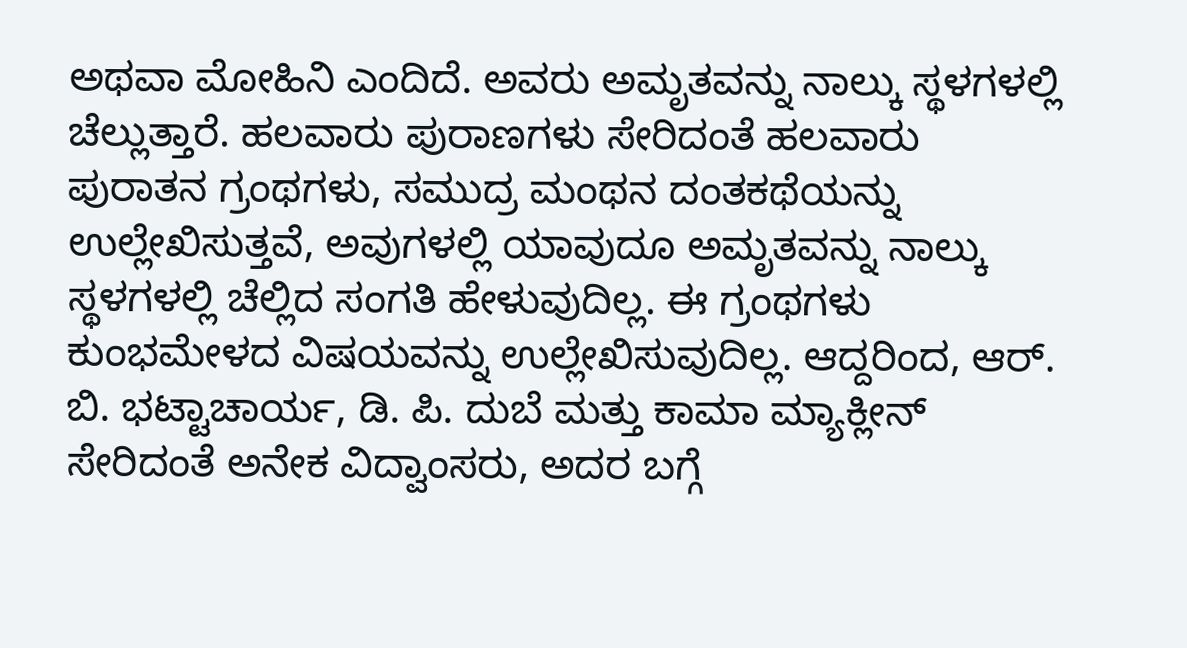ಅಥವಾ ಮೋಹಿನಿ ಎಂದಿದೆ. ಅವರು ಅಮೃತವನ್ನು ನಾಲ್ಕು ಸ್ಥಳಗಳಲ್ಲಿ ಚೆಲ್ಲುತ್ತಾರೆ. ಹಲವಾರು ಪುರಾಣಗಳು ಸೇರಿದಂತೆ ಹಲವಾರು ಪುರಾತನ ಗ್ರಂಥಗಳು, ಸಮುದ್ರ ಮಂಥನ ದಂತಕಥೆಯನ್ನು ಉಲ್ಲೇಖಿಸುತ್ತವೆ, ಅವುಗಳಲ್ಲಿ ಯಾವುದೂ ಅಮೃತವನ್ನು ನಾಲ್ಕು ಸ್ಥಳಗಳಲ್ಲಿ ಚೆಲ್ಲಿದ ಸಂಗತಿ ಹೇಳುವುದಿಲ್ಲ. ಈ ಗ್ರಂಥಗಳು ಕುಂಭಮೇಳದ ವಿಷಯವನ್ನು ಉಲ್ಲೇಖಿಸುವುದಿಲ್ಲ. ಆದ್ದರಿಂದ, ಆರ್. ಬಿ. ಭಟ್ಟಾಚಾರ್ಯ, ಡಿ. ಪಿ. ದುಬೆ ಮತ್ತು ಕಾಮಾ ಮ್ಯಾಕ್ಲೀನ್ ಸೇರಿದಂತೆ ಅನೇಕ ವಿದ್ವಾಂಸರು, ಅದರ ಬಗ್ಗೆ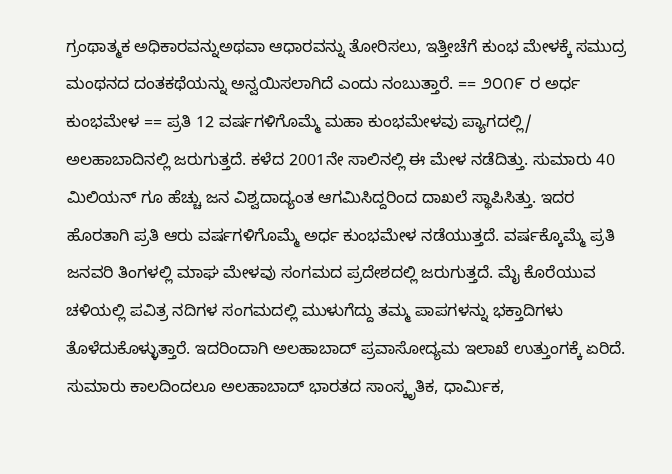ಗ್ರಂಥಾತ್ಮಕ ಅಧಿಕಾರವನ್ನುಅಥವಾ ಆಧಾರವನ್ನು ತೋರಿಸಲು, ಇತ್ತೀಚೆಗೆ ಕುಂಭ ಮೇಳಕ್ಕೆ ಸಮುದ್ರ ಮಂಥನದ ದಂತಕಥೆಯನ್ನು ಅನ್ವಯಿಸಲಾಗಿದೆ ಎಂದು ನಂಬುತ್ತಾರೆ. == ೨೦೧೯ ರ ಅರ್ಧ ಕುಂಭಮೇಳ == ಪ್ರತಿ 12 ವರ್ಷಗಳಿಗೊಮ್ಮೆ ಮಹಾ ಕುಂಭಮೇಳವು ಪ್ಯಾಗದಲ್ಲಿ/ ಅಲಹಾಬಾದಿನಲ್ಲಿ ಜರುಗುತ್ತದೆ. ಕಳೆದ 2001ನೇ ಸಾಲಿನಲ್ಲಿ ಈ ಮೇಳ ನಡೆದಿತ್ತು. ಸುಮಾರು 40 ಮಿಲಿಯನ್ ಗೂ ಹೆಚ್ಚು ಜನ ವಿಶ್ವದಾದ್ಯಂತ ಆಗಮಿಸಿದ್ದರಿಂದ ದಾಖಲೆ ಸ್ಥಾಪಿಸಿತ್ತು. ಇದರ ಹೊರತಾಗಿ ಪ್ರತಿ ಆರು ವರ್ಷಗಳಿಗೊಮ್ಮೆ ಅರ್ಧ ಕುಂಭಮೇಳ ನಡೆಯುತ್ತದೆ. ವರ್ಷಕ್ಕೊಮ್ಮೆ ಪ್ರತಿ ಜನವರಿ ತಿಂಗಳಲ್ಲಿ ಮಾಘ ಮೇಳವು ಸಂಗಮದ ಪ್ರದೇಶದಲ್ಲಿ ಜರುಗುತ್ತದೆ. ಮೈ ಕೊರೆಯುವ ಚಳಿಯಲ್ಲಿ ಪವಿತ್ರ ನದಿಗಳ ಸಂಗಮದಲ್ಲಿ ಮುಳುಗೆದ್ದು ತಮ್ಮ ಪಾಪಗಳನ್ನು ಭಕ್ತಾದಿಗಳು ತೊಳೆದುಕೊಳ್ಳುತ್ತಾರೆ. ಇದರಿಂದಾಗಿ ಅಲಹಾಬಾದ್ ಪ್ರವಾಸೋದ್ಯಮ ಇಲಾಖೆ ಉತ್ತುಂಗಕ್ಕೆ ಏರಿದೆ. ಸುಮಾರು ಕಾಲದಿಂದಲೂ ಅಲಹಾಬಾದ್ ಭಾರತದ ಸಾಂಸ್ಕೃತಿಕ, ಧಾರ್ಮಿಕ,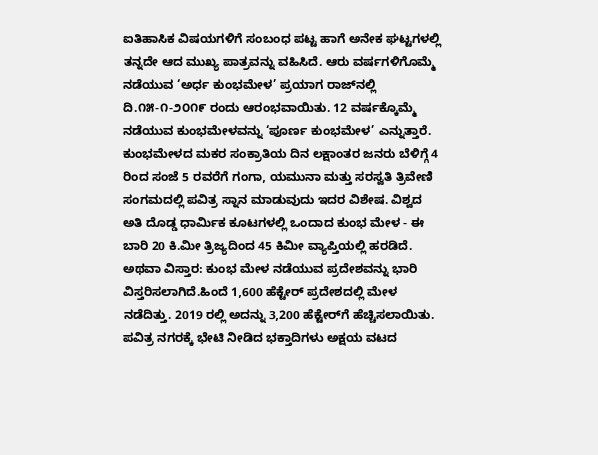ಐತಿಹಾಸಿಕ ವಿಷಯಗಳಿಗೆ ಸಂಬಂಧ ಪಟ್ಟ ಹಾಗೆ ಅನೇಕ ಘಟ್ಟಗಳಲ್ಲಿ ತನ್ನದೇ ಆದ ಮುಖ್ಯ ಪಾತ್ರವನ್ನು ವಹಿಸಿದೆ. ಆರು ವರ್ಷಗಳಿಗೊಮ್ಮೆ ನಡೆಯುವ ‘ಅರ್ಧ ಕುಂಭಮೇಳ’ ಪ್ರಯಾಗ ರಾಜ್‌ನಲ್ಲಿ ದಿ.೧೫-೧-೨೦೧೯ ರಂದು ಆರಂಭವಾಯಿತು. 12 ವರ್ಷಕ್ಕೊಮ್ಮೆ ನಡೆಯುವ ಕುಂಭಮೇಳವನ್ನು ‘ಪೂರ್ಣ ಕುಂಭಮೇಳ’ ಎನ್ನುತ್ತಾರೆ. ಕುಂಭಮೇಳದ ಮಕರ ಸಂಕ್ರಾತಿಯ ದಿನ ಲಕ್ಷಾಂತರ ಜನರು ಬೆಳಿಗ್ಗೆ 4 ರಿಂದ ಸಂಜೆ 5 ರವರೆಗೆ ಗಂಗಾ, ಯಮುನಾ ಮತ್ತು ಸರಸ್ವತಿ ತ್ರಿವೇಣಿ ಸಂಗಮದಲ್ಲಿ ಪವಿತ್ರ ಸ್ನಾನ ಮಾಡುವುದು ಇದರ ವಿಶೇಷ. ವಿಶ್ವದ ಅತಿ ದೊಡ್ಡ ಧಾರ್ಮಿಕ ಕೂಟಗಳಲ್ಲಿ ಒಂದಾದ ಕುಂಭ ಮೇಳ - ಈ ಬಾರಿ 20 ಕಿ.ಮೀ ತ್ರಿಜ್ಯದಿಂದ 45 ಕಿಮೀ ವ್ಯಾಪ್ತಿಯಲ್ಲಿ ಹರಡಿದೆ. ಅಥವಾ ವಿಸ್ತಾರ: ಕುಂಭ ಮೇಳ ನಡೆಯುವ ಪ್ರದೇಶವನ್ನು ಭಾರಿ ವಿಸ್ತರಿಸಲಾಗಿದೆ.ಹಿಂದೆ 1,600 ಹೆಕ್ಟೇರ್‌ ಪ್ರದೇಶದಲ್ಲಿ ಮೇಳ ನಡೆದಿತ್ತು. 2019 ರಲ್ಲಿ ಅದನ್ನು 3,200 ಹೆಕ್ಟೇರ್‌ಗೆ ಹೆಚ್ಚಿಸಲಾಯಿತು. ಪವಿತ್ರ ನಗರಕ್ಕೆ ಭೇಟಿ ನೀಡಿದ ಭಕ್ತಾದಿಗಳು ಅಕ್ಷಯ ವಟದ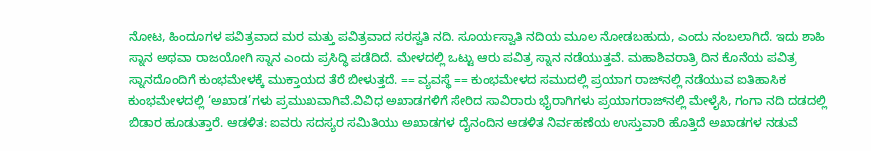ನೋಟ, ಹಿಂದೂಗಳ ಪವಿತ್ರವಾದ ಮರ ಮತ್ತು ಪವಿತ್ರವಾದ ಸರಸ್ವತಿ ನದಿ. ಸೂರ್ಯಸ್ವಾತಿ ನದಿಯ ಮೂಲ ನೋಡಬಹುದು, ಎಂದು ನಂಬಲಾಗಿದೆ. ಇದು ಶಾಹಿ ಸ್ನಾನ ಅಥವಾ ರಾಜಯೋಗಿ ಸ್ನಾನ ಎಂದು ಪ್ರಸಿದ್ಧಿ ಪಡೆದಿದೆ. ಮೇಳದಲ್ಲಿ ಒಟ್ಟು ಆರು ಪವಿತ್ರ ಸ್ನಾನ ನಡೆಯುತ್ತವೆ. ಮಹಾಶಿವರಾತ್ರಿ ದಿನ ಕೊನೆಯ ಪವಿತ್ರ ಸ್ನಾನದೊಂದಿಗೆ ಕುಂಭಮೇಳಕ್ಕೆ ಮುಕ್ತಾಯದ ತೆರೆ ಬೀಳುತ್ತದೆ. == ವ್ಯವಸ್ಥೆ == ಕುಂಭಮೇಳದ ಸಮುದಲ್ಲಿ ಪ್ರಯಾಗ ರಾಜ್‌ನಲ್ಲಿ ನಡೆಯುವ ಐತಿಹಾಸಿಕ ಕುಂಭಮೇಳದಲ್ಲಿ ‘ಅಖಾಡ’ಗಳು ಪ್ರಮುಖವಾಗಿವೆ.ವಿವಿಧ ಅಖಾಡಗಳಿಗೆ ಸೇರಿದ ಸಾವಿರಾರು ಭೈರಾಗಿಗಳು ಪ್ರಯಾಗರಾಜ್‌ನಲ್ಲಿ ಮೇಳೈಸಿ, ಗಂಗಾ ನದಿ ದಡದಲ್ಲಿ ಬಿಡಾರ ಹೂಡುತ್ತಾರೆ. ಆಡಳಿತ: ಐವರು ಸದಸ್ಯರ ಸಮಿತಿಯು ಅಖಾಡಗಳ ದೈನಂದಿನ ಆಡಳಿತ ನಿರ್ವಹಣೆಯ ಉಸ್ತುವಾರಿ ಹೊತ್ತಿದೆ ಅಖಾಡಗಳ ನಡುವೆ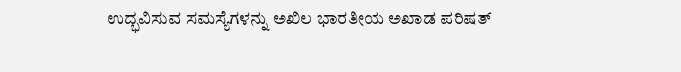ಉದ್ಭವಿಸುವ ಸಮಸ್ಯೆಗಳನ್ನು ಅಖಿಲ ಭಾರತೀಯ ಅಖಾಡ ಪರಿಷತ್‌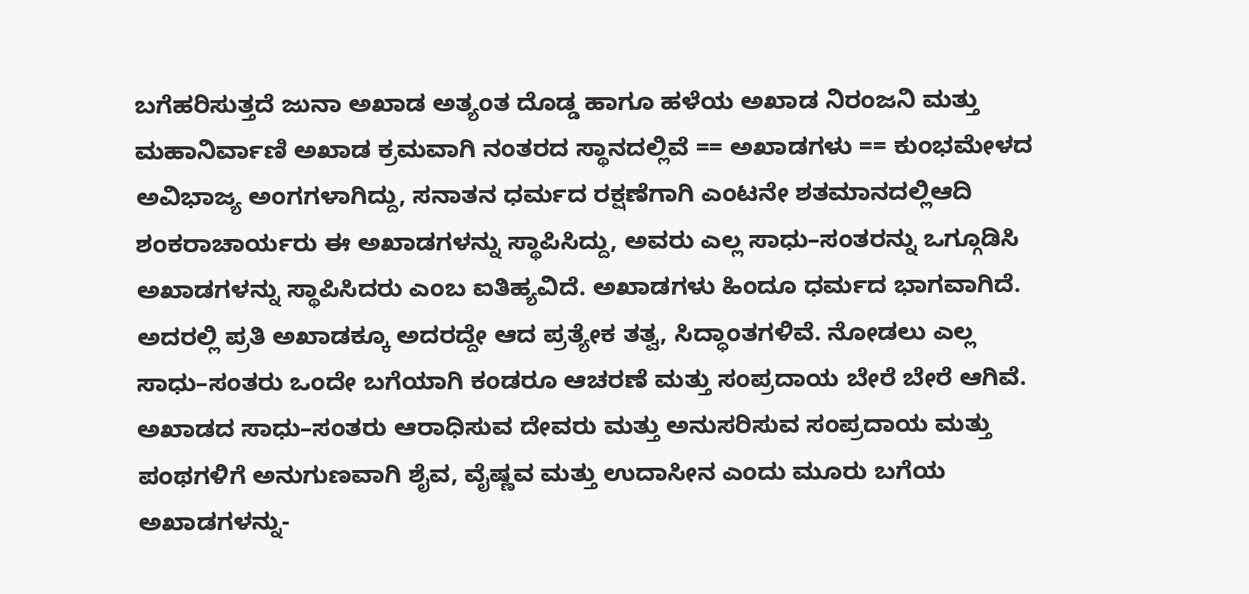ಬಗೆಹರಿಸುತ್ತದೆ ಜುನಾ ಅಖಾಡ ಅತ್ಯಂತ ದೊಡ್ಡ ಹಾಗೂ ಹಳೆಯ ಅಖಾಡ ನಿರಂಜನಿ ಮತ್ತು ಮಹಾನಿರ್ವಾಣಿ ಅಖಾಡ ಕ್ರಮವಾಗಿ ನಂತರದ ಸ್ಥಾನದಲ್ಲಿವೆ == ಅಖಾಡಗಳು == ಕುಂಭಮೇಳದ ಅವಿಭಾಜ್ಯ ಅಂಗಗಳಾಗಿದ್ದು, ಸನಾತನ ಧರ್ಮದ ರಕ್ಷಣೆಗಾಗಿ ಎಂಟನೇ ಶತಮಾನದಲ್ಲಿಆದಿ ಶಂಕರಾಚಾರ್ಯರು ಈ ಅಖಾಡಗಳನ್ನು ಸ್ಥಾಪಿಸಿದ್ದು, ಅವರು ಎಲ್ಲ ಸಾಧು–ಸಂತರನ್ನು ಒಗ್ಗೂಡಿಸಿ ಅಖಾಡಗಳನ್ನು ಸ್ಥಾಪಿಸಿದರು ಎಂಬ ಐತಿಹ್ಯವಿದೆ. ಅಖಾಡಗಳು ಹಿಂದೂ ಧರ್ಮದ ಭಾಗವಾಗಿದೆ. ಅದರಲ್ಲಿ ಪ್ರತಿ ಅಖಾಡಕ್ಕೂ ಅದರದ್ದೇ ಆದ ಪ್ರತ್ಯೇಕ ತತ್ವ, ಸಿದ್ಧಾಂತಗಳಿವೆ. ನೋಡಲು ಎಲ್ಲ ಸಾಧು–ಸಂತರು ಒಂದೇ ಬಗೆಯಾಗಿ ಕಂಡರೂ ಆಚರಣೆ ಮತ್ತು ಸಂಪ್ರದಾಯ ಬೇರೆ ಬೇರೆ ಆಗಿವೆ. ಅಖಾಡದ ಸಾಧು–ಸಂತರು ಆರಾಧಿಸುವ ದೇವರು ಮತ್ತು ಅನುಸರಿಸುವ ಸಂಪ್ರದಾಯ ಮತ್ತು ಪಂಥಗಳಿಗೆ ಅನುಗುಣವಾಗಿ ಶೈವ, ವೈಷ್ಣವ ಮತ್ತು ಉದಾಸೀನ ಎಂದು ಮೂರು ಬಗೆಯ ಅಖಾಡಗಳನ್ನು-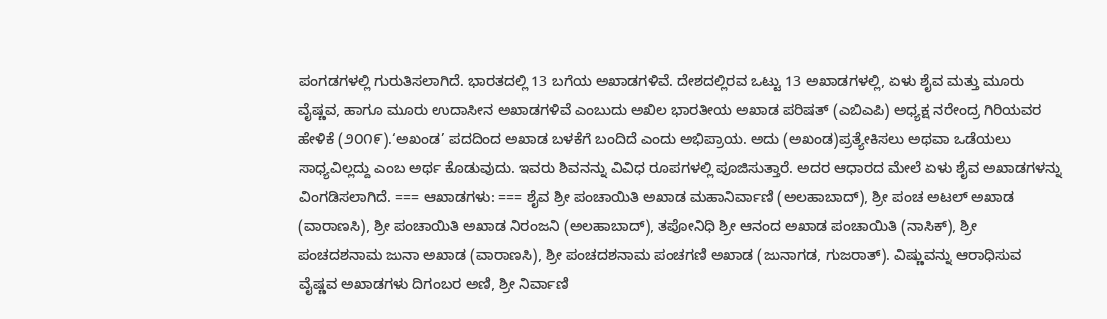ಪಂಗಡಗಳಲ್ಲಿ ಗುರುತಿಸಲಾಗಿದೆ. ಭಾರತದಲ್ಲಿ 13 ಬಗೆಯ ಅಖಾಡಗಳಿವೆ. ದೇಶದಲ್ಲಿರವ ಒಟ್ಟು 13 ಅಖಾಡಗಳಲ್ಲಿ, ಏಳು ಶೈವ ಮತ್ತು ಮೂರು ವೈಷ್ಣವ, ಹಾಗೂ ಮೂರು ಉದಾಸೀನ ಅಖಾಡಗಳಿವೆ ಎಂಬುದು ಅಖಿಲ ಭಾರತೀಯ ಅಖಾಡ ಪರಿಷತ್‌ (ಎಬಿಎಪಿ) ಅಧ್ಯಕ್ಷ ನರೇಂದ್ರ ಗಿರಿಯವರ ಹೇಳಿಕೆ (೨೦೧೯).‘ಅಖಂಡ’ ಪದದಿಂದ ಅಖಾಡ ಬಳಕೆಗೆ ಬಂದಿದೆ ಎಂದು ಅಭಿಪ್ರಾಯ. ಅದು (ಅಖಂಡ)ಪ್ರತ್ಯೇಕಿಸಲು ಅಥವಾ ಒಡೆಯಲು ಸಾಧ್ಯವಿಲ್ಲದ್ದು ಎಂಬ ಅರ್ಥ ಕೊಡುವುದು. ಇವರು ಶಿವನನ್ನು ವಿವಿಧ ರೂಪಗಳಲ್ಲಿ ಪೂಜಿಸುತ್ತಾರೆ. ಅದರ ಆಧಾರದ ಮೇಲೆ ಏಳು ಶೈವ ಅಖಾಡಗಳನ್ನು ವಿಂಗಡಿಸಲಾಗಿದೆ. === ಆಖಾಡಗಳು: === ಶೈವ ಶ್ರೀ ಪಂಚಾಯಿತಿ ಅಖಾಡ ಮಹಾನಿರ್ವಾಣಿ (ಅಲಹಾಬಾದ್), ಶ್ರೀ ಪಂಚ ಅಟಲ್‌ ಅಖಾಡ (ವಾರಾಣಸಿ), ಶ್ರೀ ಪಂಚಾಯಿತಿ ಅಖಾಡ ನಿರಂಜನಿ (ಅಲಹಾಬಾದ್), ತಪೋನಿಧಿ ಶ್ರೀ ಆನಂದ ಅಖಾಡ ಪಂಚಾಯಿತಿ (ನಾಸಿಕ್‌), ಶ್ರೀ ಪಂಚದಶನಾಮ ಜುನಾ ಅಖಾಡ (ವಾರಾಣಸಿ), ಶ್ರೀ ಪಂಚದಶನಾಮ ಪಂಚಗಣಿ ಅಖಾಡ (ಜುನಾಗಡ, ಗುಜರಾತ್‌). ವಿಷ್ಣುವನ್ನು ಆರಾಧಿಸುವ ವೈಷ್ಣವ ಅಖಾಡಗಳು ದಿಗಂಬರ ಅಣಿ, ಶ್ರೀ ನಿರ್ವಾಣಿ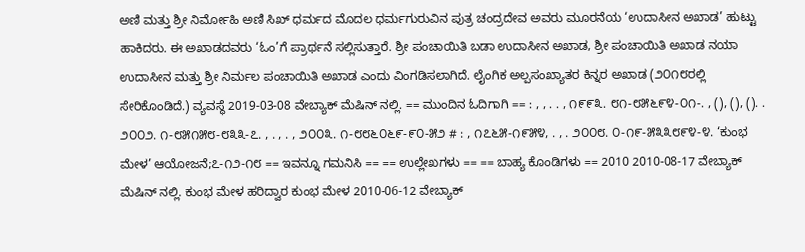ಅಣಿ ಮತ್ತು ಶ್ರೀ ನಿರ್ಮೋಹಿ ಅಣಿ ಸಿಖ್‌ ಧರ್ಮದ ಮೊದಲ ಧರ್ಮಗುರುವಿನ ಪುತ್ರ ಚಂದ್ರದೇವ ಅವರು ಮೂರನೆಯ ‘ಉದಾಸೀನ ಅಖಾಡ’ ಹುಟ್ಟು ಹಾಕಿದರು. ಈ ಅಖಾಡದವರು ‘ಓಂ’ಗೆ ಪ್ರಾರ್ಥನೆ ಸಲ್ಲಿಸುತ್ತಾರೆ. ಶ್ರೀ ಪಂಚಾಯಿತಿ ಬಡಾ ಉದಾಸೀನ ಅಖಾಡ, ಶ್ರೀ ಪಂಚಾಯಿತಿ ಅಖಾಡ ನಯಾ ಉದಾಸೀನ ಮತ್ತು ಶ್ರೀ ನಿರ್ಮಲ ಪಂಚಾಯಿತಿ ಅಖಾಡ ಎಂದು ವಿಂಗಡಿಸಲಾಗಿದೆ. ಲೈಂಗಿಕ ಅಲ್ಪಸಂಖ್ಯಾತರ ಕಿನ್ನರ ಅಖಾಡ (೨೦೧೮ರಲ್ಲಿ ಸೇರಿಕೊಂಡಿದೆ.) ವ್ಯವಸ್ಥೆ 2019-03-08 ವೇಬ್ಯಾಕ್ ಮೆಷಿನ್ ನಲ್ಲಿ. == ಮುಂದಿನ ಓದಿಗಾಗಿ == : , , . . , ೧೯೯೩. ೮೧-೮೫೬೯೪-೦೧-. , (), (), (). . ೨೦೦೨. ೧-೮೫೧೫೮-೮೩೩-೭. , . , . , ೨೦೦೩. ೧-೮೮೬೦೬೯-೯೦-೫೨ # : , ೧೭೬೫-೧೯೫೪, . , . ೨೦೦೮. ೦-೧೯-೫೩೩೮೯೪-೪. ‘ಕುಂಭ ಮೇಳ’ ಆಯೋಜನೆ;೭-೧೨-೧೮ == ಇವನ್ನೂ ಗಮನಿಸಿ == == ಉಲ್ಲೇಖಗಳು == == ಬಾಹ್ಯ ಕೊಂಡಿಗಳು == 2010 2010-08-17 ವೇಬ್ಯಾಕ್ ಮೆಷಿನ್ ನಲ್ಲಿ. ಕುಂಭ ಮೇಳ ಹರಿದ್ವಾರ ಕುಂಭ ಮೇಳ 2010-06-12 ವೇಬ್ಯಾಕ್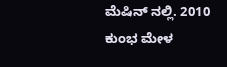ಮೆಷಿನ್ ನಲ್ಲಿ. 2010 ಕುಂಭ ಮೇಳ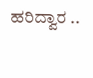ಹರಿದ್ವಾರ ..